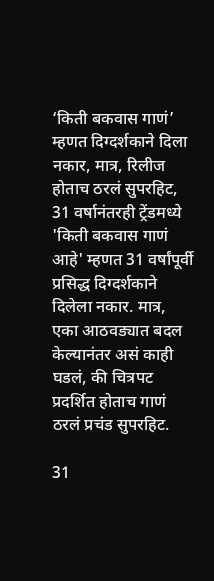‘किती बकवास गाणं’ म्हणत दिग्दर्शकाने दिला नकार, मात्र, रिलीज होताच ठरलं सुपरहिट, 31 वर्षानंतरही ट्रेंडमध्ये
'किती बकवास गाणं आहे' म्हणत 31 वर्षांपूर्वी प्रसिद्ध दिग्दर्शकाने दिलेला नकार. मात्र, एका आठवड्यात बदल केल्यानंतर असं काही घडलं, की चित्रपट प्रदर्शित होताच गाणं ठरलं प्रचंड सुपरहिट.

31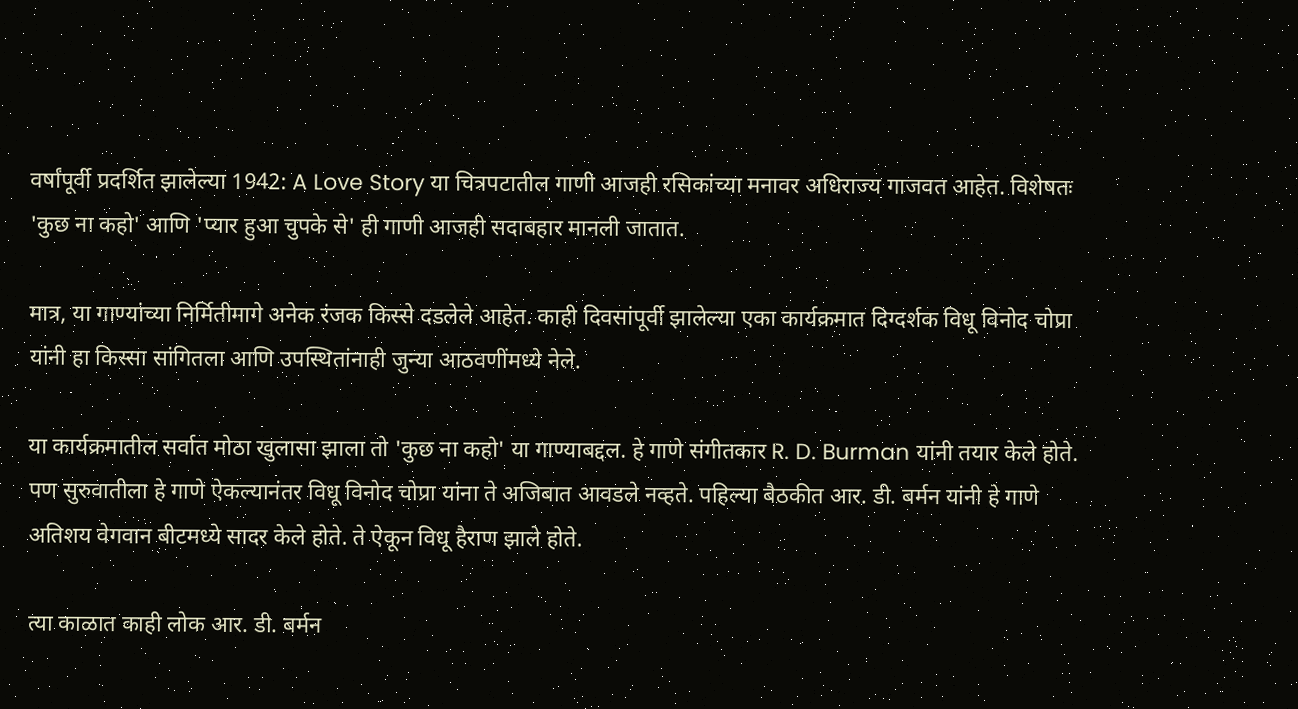वर्षांपूर्वी प्रदर्शित झालेल्या 1942: A Love Story या चित्रपटातील गाणी आजही रसिकांच्या मनावर अधिराज्य गाजवत आहेत. विशेषतः 'कुछ ना कहो' आणि 'प्यार हुआ चुपके से' ही गाणी आजही सदाबहार मानली जातात.

मात्र, या गाण्यांच्या निर्मितीमागे अनेक रंजक किस्से दडलेले आहेत. काही दिवसांपूर्वी झालेल्या एका कार्यक्रमात दिग्दर्शक विधू विनोद चोप्रा यांनी हा किस्सा सांगितला आणि उपस्थितांनाही जुन्या आठवणींमध्ये नेले.

या कार्यक्रमातील सर्वात मोठा खुलासा झाला तो 'कुछ ना कहो' या गाण्याबद्दल. हे गाणे संगीतकार R. D. Burman यांनी तयार केले होते. पण सुरुवातीला हे गाणे ऐकल्यानंतर विधू विनोद चोप्रा यांना ते अजिबात आवडले नव्हते. पहिल्या बैठकीत आर. डी. बर्मन यांनी हे गाणे अतिशय वेगवान बीटमध्ये सादर केले होते. ते ऐकून विधू हैराण झाले होते.

त्या काळात काही लोक आर. डी. बर्मन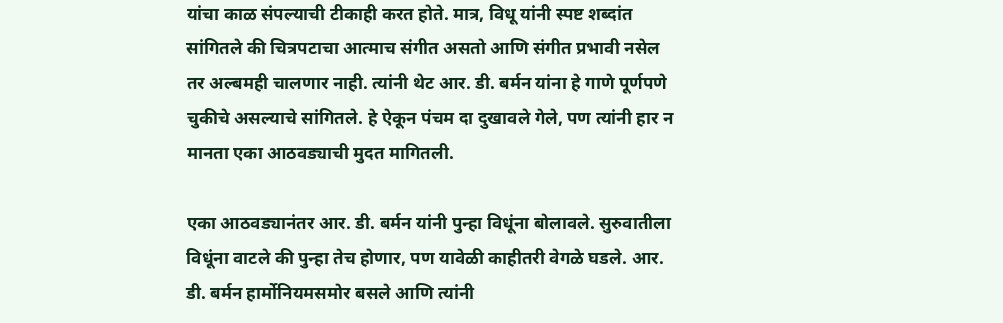यांचा काळ संपल्याची टीकाही करत होते. मात्र, विधू यांनी स्पष्ट शब्दांत सांगितले की चित्रपटाचा आत्माच संगीत असतो आणि संगीत प्रभावी नसेल तर अल्बमही चालणार नाही. त्यांनी थेट आर. डी. बर्मन यांना हे गाणे पूर्णपणे चुकीचे असल्याचे सांगितले. हे ऐकून पंचम दा दुखावले गेले, पण त्यांनी हार न मानता एका आठवड्याची मुदत मागितली.

एका आठवड्यानंतर आर. डी. बर्मन यांनी पुन्हा विधूंना बोलावले. सुरुवातीला विधूंना वाटले की पुन्हा तेच होणार, पण यावेळी काहीतरी वेगळे घडले. आर. डी. बर्मन हार्मोनियमसमोर बसले आणि त्यांनी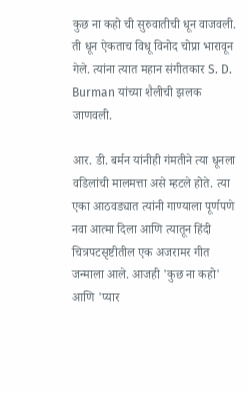कुछ ना कहो ची सुरुवातीची धून वाजवली. ती धून ऐकताच विधू विनोद चोप्रा भारावून गेले. त्यांना त्यात महान संगीतकार S. D. Burman यांच्या शैलीची झलक जाणवली.

आर. डी. बर्मन यांनीही गंमतीने त्या धूनला वडिलांची मालमत्ता असे म्हटले होते. त्या एका आठवड्यात त्यांनी गाण्याला पूर्णपणे नवा आत्मा दिला आणि त्यातून हिंदी चित्रपटसृष्टीतील एक अजरामर गीत जन्माला आले. आजही 'कुछ ना कहो' आणि 'प्यार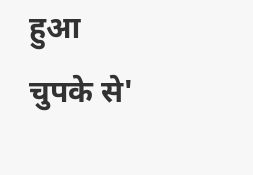हुआ चुपके से'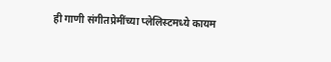ही गाणी संगीतप्रेमींच्या प्लेलिस्टमध्ये कायम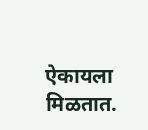ऐकायला मिळतात.